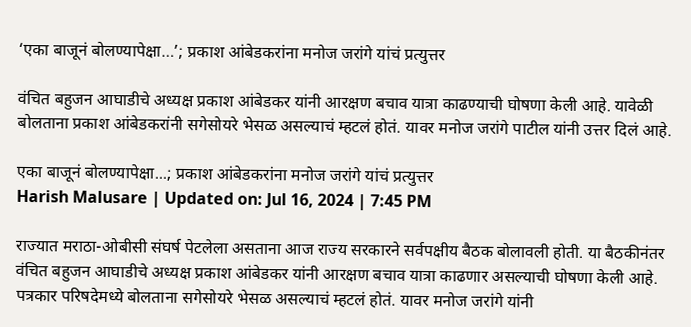‘एका बाजूनं बोलण्यापेक्षा…’; प्रकाश आंबेडकरांना मनोज जरांगे यांचं प्रत्युत्तर

वंचित बहुजन आघाडीचे अध्यक्ष प्रकाश आंबेडकर यांनी आरक्षण बचाव यात्रा काढण्याची घोषणा केली आहे. यावेळी बोलताना प्रकाश आंबेडकरांनी सगेसोयरे भेसळ असल्याचं म्हटलं होतं. यावर मनोज जरांगे पाटील यांनी उत्तर दिलं आहे.

एका बाजूनं बोलण्यापेक्षा...; प्रकाश आंबेडकरांना मनोज जरांगे यांचं प्रत्युत्तर
Harish Malusare | Updated on: Jul 16, 2024 | 7:45 PM

राज्यात मराठा-ओबीसी संघर्ष पेटलेला असताना आज राज्य सरकारने सर्वपक्षीय बैठक बोलावली होती. या बैठकीनंतर वंचित बहुजन आघाडीचे अध्यक्ष प्रकाश आंबेडकर यांनी आरक्षण बचाव यात्रा काढणार असल्याची घोषणा केली आहे. पत्रकार परिषदेमध्ये बोलताना सगेसोयरे भेसळ असल्याचं म्हटलं होतं. यावर मनोज जरांगे यांनी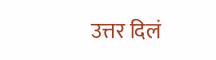उत्तर दिलं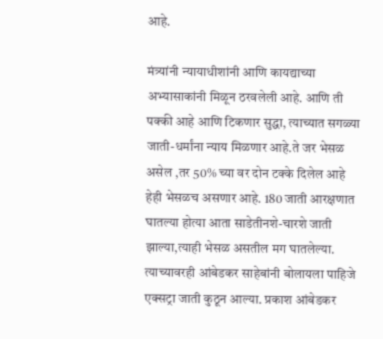आहे.

मंत्र्यांनी न्यायाधीशांनी आणि कायद्याच्या अभ्यासाकांनी मिळून ठरवलेली आहे. आणि ती पक्की आहे आणि टिकणार सुद्धा, त्याच्यात सगळ्या जाती-धर्मांना न्याय मिळणार आहे.ते जर भेसळ असेल ,तर 50% च्या वर दोन टक्के दिलेल आहे हेही भेसळच असणार आहे. 180 जाती आरक्षणात घातल्या होत्या आता साडेतीनशे-चारशे जाती झाल्या,त्याही भेसळ असतील मग घातलेल्या. त्याच्यावरही आंबेडकर साहेबांनी बोलायला पाहिजे एक्सट्रा जाती कुठून आल्या. प्रकाश आंबेडकर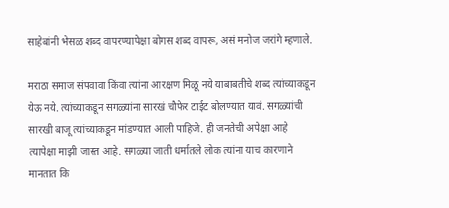साहेबांनी भेसळ शब्द वापरण्यापेक्षा बोगस शब्द वापरू, असं मनोज जरांगे म्हणाले.

मराठा समाज संपवावा किंवा त्यांना आरक्षण मिळू नये याबाबतीचे शब्द त्यांच्याकडून येऊ नये. त्यांच्याकडून सगळ्यांना सारखं चौफेर टाईट बोलण्यात यावं. सगळ्यांची सारखी बाजू त्यांच्याकडून मांडण्यात आली पाहिजे. ही जनतेची अपेक्षा आहे त्यापेक्षा माझी जास्त आहे. सगळ्या जाती धर्मातले लोक त्यांना याच कारणाने मानतात कि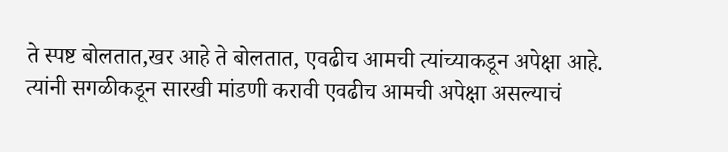ते स्पष्ट बोलतात,खर आहे ते बोलतात, एवढीच आमची त्यांच्याकडून अपेक्षा आहे. त्यांनी सगळीकडून सारखी मांडणी करावी एवढीच आमची अपेक्षा असल्याचं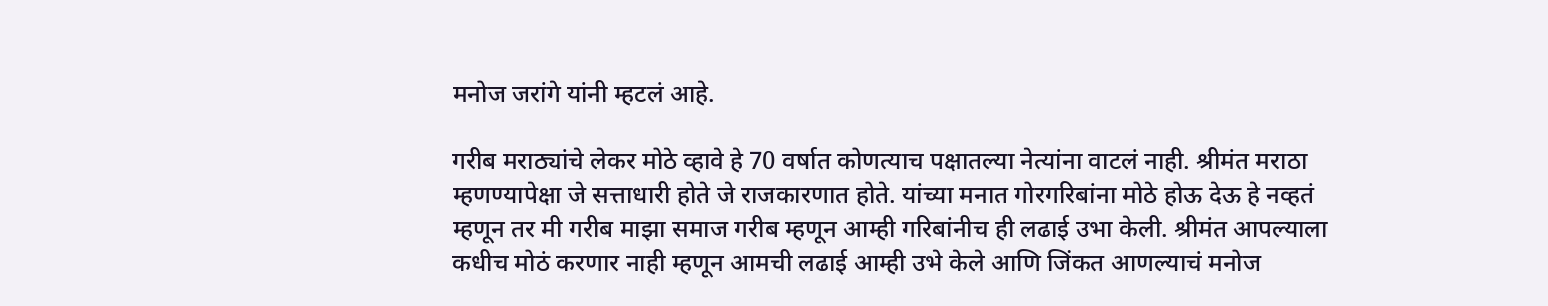मनोज जरांगे यांनी म्हटलं आहे.

गरीब मराठ्यांचे लेकर मोठे व्हावे हे 70 वर्षात कोणत्याच पक्षातल्या नेत्यांना वाटलं नाही. श्रीमंत मराठा म्हणण्यापेक्षा जे सत्ताधारी होते जे राजकारणात होते. यांच्या मनात गोरगरिबांना मोठे होऊ देऊ हे नव्हतं म्हणून तर मी गरीब माझा समाज गरीब म्हणून आम्ही गरिबांनीच ही लढाई उभा केली. श्रीमंत आपल्याला कधीच मोठं करणार नाही म्हणून आमची लढाई आम्ही उभे केले आणि जिंकत आणल्याचं मनोज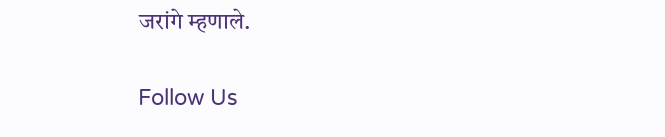जरांगे म्हणाले.

Follow Us